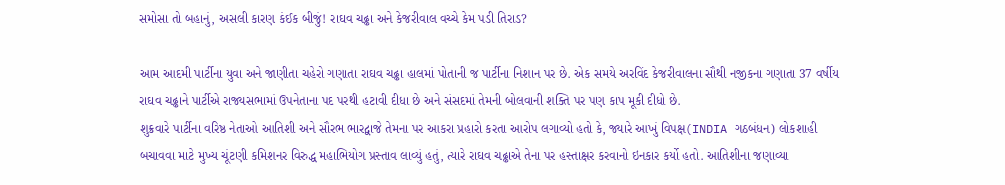સમોસા તો બહાનું, અસલી કારણ કંઈક બીજું! રાઘવ ચઢ્ઢા અને કેજરીવાલ વચ્ચે કેમ પડી તિરાડ?

આમ આદમી પાર્ટીના યુવા અને જાણીતા ચહેરો ગણાતા રાઘવ ચઢ્ઢા હાલમાં પોતાની જ પાર્ટીના નિશાન પર છે. એક સમયે અરવિંદ કેજરીવાલના સૌથી નજીકના ગણાતા 37 વર્ષીય રાઘવ ચઢ્ઢાને પાર્ટીએ રાજ્યસભામાં ઉપનેતાના પદ પરથી હટાવી દીધા છે અને સંસદમાં તેમની બોલવાની શક્તિ પર પણ કાપ મૂકી દીધો છે.
શુક્રવારે પાર્ટીના વરિષ્ઠ નેતાઓ આતિશી અને સૌરભ ભારદ્વાજે તેમના પર આકરા પ્રહારો કરતા આરોપ લગાવ્યો હતો કે, જ્યારે આખું વિપક્ષ(INDIA ગઠબંધન) લોકશાહી બચાવવા માટે મુખ્ય ચૂંટણી કમિશનર વિરુદ્ધ મહાભિયોગ પ્રસ્તાવ લાવ્યું હતું, ત્યારે રાઘવ ચઢ્ઢાએ તેના પર હસ્તાક્ષર કરવાનો ઇનકાર કર્યો હતો. આતિશીના જણાવ્યા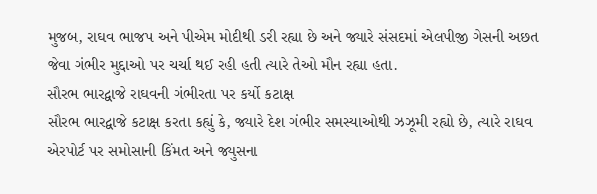મુજબ, રાઘવ ભાજપ અને પીએમ મોદીથી ડરી રહ્યા છે અને જ્યારે સંસદમાં એલપીજી ગેસની અછત જેવા ગંભીર મુદ્દાઓ પર ચર્ચા થઈ રહી હતી ત્યારે તેઓ મૌન રહ્યા હતા.
સૌરભ ભારદ્વાજે રાઘવની ગંભીરતા પર કર્યો કટાક્ષ
સૌરભ ભારદ્વાજે કટાક્ષ કરતા કહ્યું કે, જ્યારે દેશ ગંભીર સમસ્યાઓથી ઝઝૂમી રહ્યો છે, ત્યારે રાઘવ એરપોર્ટ પર સમોસાની કિંમત અને જ્યુસના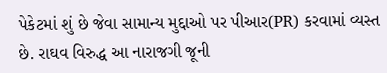પેકેટમાં શું છે જેવા સામાન્ય મુદ્દાઓ પર પીઆર(PR) કરવામાં વ્યસ્ત છે. રાઘવ વિરુદ્ધ આ નારાજગી જૂની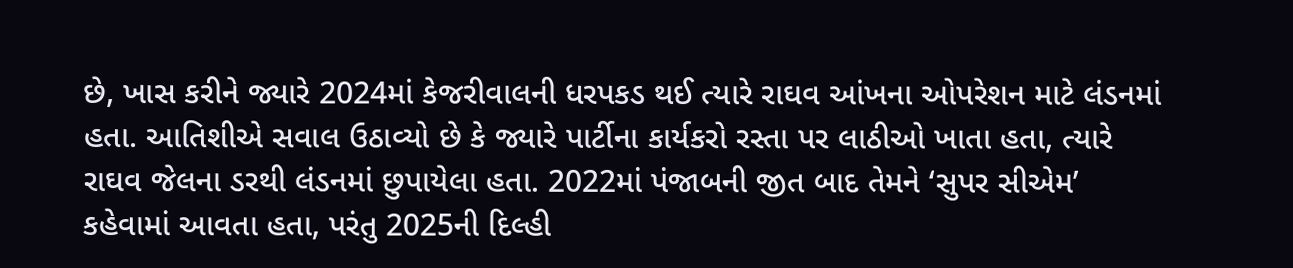છે, ખાસ કરીને જ્યારે 2024માં કેજરીવાલની ધરપકડ થઈ ત્યારે રાઘવ આંખના ઓપરેશન માટે લંડનમાં હતા. આતિશીએ સવાલ ઉઠાવ્યો છે કે જ્યારે પાર્ટીના કાર્યકરો રસ્તા પર લાઠીઓ ખાતા હતા, ત્યારે રાઘવ જેલના ડરથી લંડનમાં છુપાયેલા હતા. 2022માં પંજાબની જીત બાદ તેમને ‘સુપર સીએમ’ કહેવામાં આવતા હતા, પરંતુ 2025ની દિલ્હી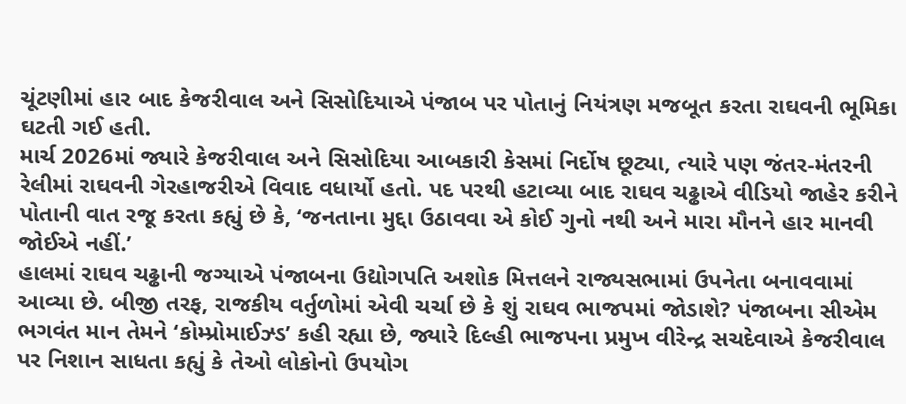ચૂંટણીમાં હાર બાદ કેજરીવાલ અને સિસોદિયાએ પંજાબ પર પોતાનું નિયંત્રણ મજબૂત કરતા રાઘવની ભૂમિકા ઘટતી ગઈ હતી.
માર્ચ 2026માં જ્યારે કેજરીવાલ અને સિસોદિયા આબકારી કેસમાં નિર્દોષ છૂટ્યા, ત્યારે પણ જંતર-મંતરની રેલીમાં રાઘવની ગેરહાજરીએ વિવાદ વધાર્યો હતો. પદ પરથી હટાવ્યા બાદ રાઘવ ચઢ્ઢાએ વીડિયો જાહેર કરીને પોતાની વાત રજૂ કરતા કહ્યું છે કે, ‘જનતાના મુદ્દા ઉઠાવવા એ કોઈ ગુનો નથી અને મારા મૌનને હાર માનવી જોઈએ નહીં.’
હાલમાં રાઘવ ચઢ્ઢાની જગ્યાએ પંજાબના ઉદ્યોગપતિ અશોક મિત્તલને રાજ્યસભામાં ઉપનેતા બનાવવામાં આવ્યા છે. બીજી તરફ, રાજકીય વર્તુળોમાં એવી ચર્ચા છે કે શું રાઘવ ભાજપમાં જોડાશે? પંજાબના સીએમ ભગવંત માન તેમને ‘કોમ્પ્રોમાઈઝ્ડ’ કહી રહ્યા છે, જ્યારે દિલ્હી ભાજપના પ્રમુખ વીરેન્દ્ર સચદેવાએ કેજરીવાલ પર નિશાન સાધતા કહ્યું કે તેઓ લોકોનો ઉપયોગ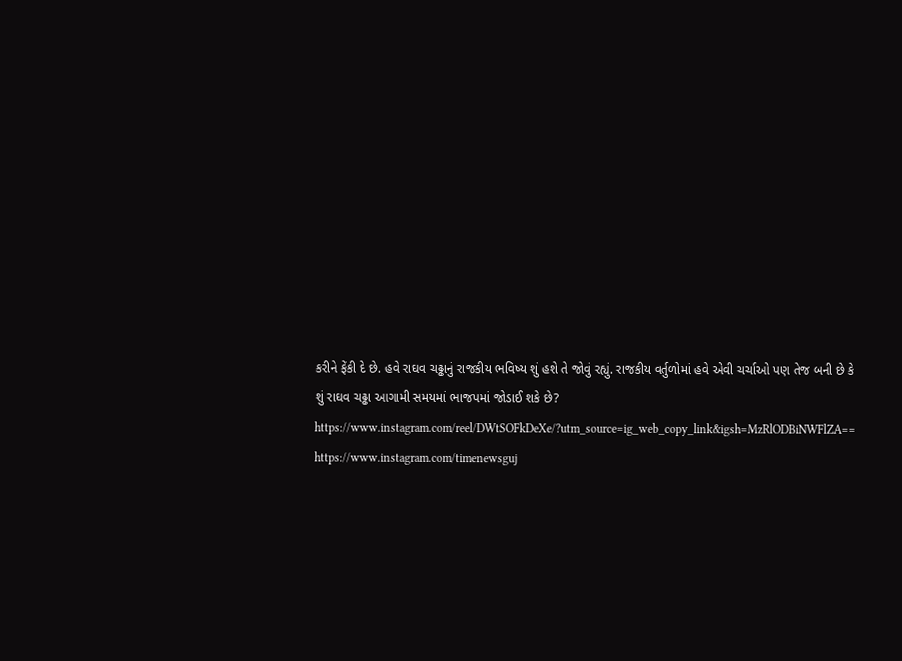કરીને ફેંકી દે છે. હવે રાઘવ ચઢ્ઢાનું રાજકીય ભવિષ્ય શું હશે તે જોવું રહ્યું. રાજકીય વર્તુળોમાં હવે એવી ચર્ચાઓ પણ તેજ બની છે કે શું રાઘવ ચઢ્ઢા આગામી સમયમાં ભાજપમાં જોડાઈ શકે છે?
https://www.instagram.com/reel/DWtSOFkDeXe/?utm_source=ig_web_copy_link&igsh=MzRlODBiNWFlZA==
https://www.instagram.com/timenewsguj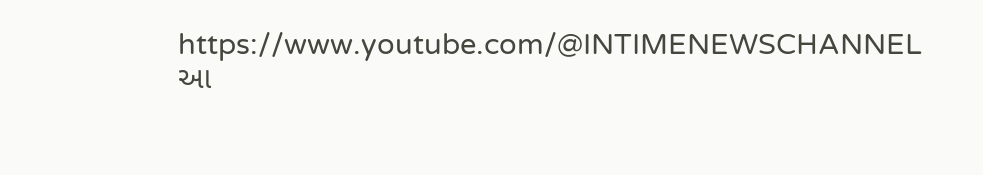https://www.youtube.com/@INTIMENEWSCHANNEL
આ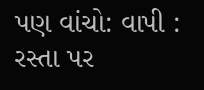પણ વાંચો: વાપી : રસ્તા પર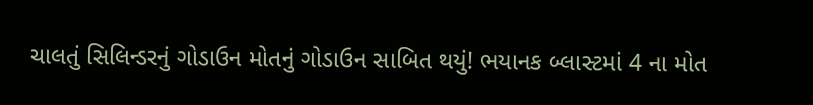ચાલતું સિલિન્ડરનું ગોડાઉન મોતનું ગોડાઉન સાબિત થયું! ભયાનક બ્લાસ્ટમાં 4 ના મોત